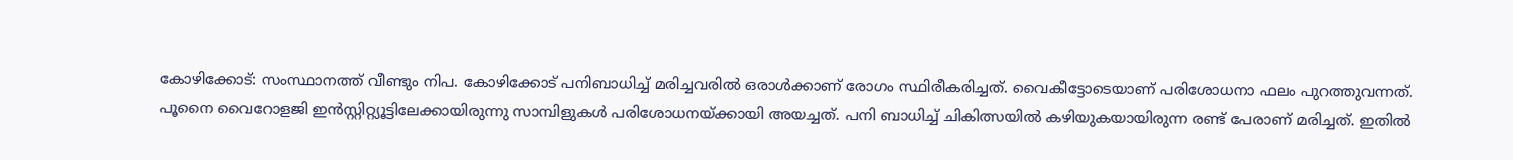കോഴിക്കോട്: സംസ്ഥാനത്ത് വീണ്ടും നിപ. കോഴിക്കോട് പനിബാധിച്ച് മരിച്ചവരിൽ ഒരാൾക്കാണ് രോഗം സ്ഥിരീകരിച്ചത്. വൈകീട്ടോടെയാണ് പരിശോധനാ ഫലം പുറത്തുവന്നത്.
പൂനൈ വൈറോളജി ഇൻസ്റ്റിറ്റ്യൂട്ടിലേക്കായിരുന്നു സാമ്പിളുകൾ പരിശോധനയ്ക്കായി അയച്ചത്. പനി ബാധിച്ച് ചികിത്സയിൽ കഴിയുകയായിരുന്ന രണ്ട് പേരാണ് മരിച്ചത്. ഇതിൽ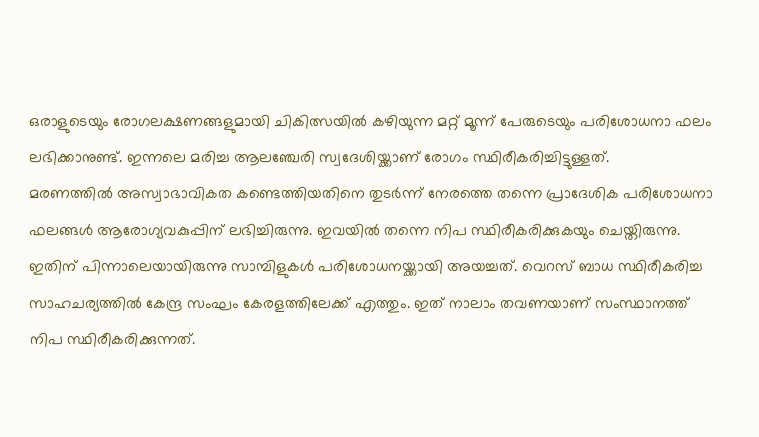ഒരാളുടെയും രോഗലക്ഷണങ്ങളുമായി ചികിത്സയിൽ കഴിയുന്ന മറ്റ് മൂന്ന് പേരുടെയും പരിശോധനാ ഫലം ലഭിക്കാനുണ്ട്. ഇന്നലെ മരിച്ച ആലഞ്ചേരി സ്വദേശിയ്ക്കാണ് രോഗം സ്ഥിരീകരിച്ചിട്ടുള്ളത്.
മരണത്തിൽ അസ്വാഭാവികത കണ്ടെത്തിയതിനെ തുടർന്ന് നേരത്തെ തന്നെ പ്രാദേശിക പരിശോധനാ ഫലങ്ങൾ ആരോഗ്യവകുപ്പിന് ലഭിച്ചിരുന്നു. ഇവയിൽ തന്നെ നിപ സ്ഥിരീകരിക്കുകയും ചെയ്തിരുന്നു. ഇതിന് പിന്നാലെയായിരുന്നു സാമ്പിളുകൾ പരിശോധനയ്ക്കായി അയച്ചത്. വെറസ് ബാധ സ്ഥിരീകരിച്ച സാഹചര്യത്തിൽ കേന്ദ്ര സംഘം കേരളത്തിലേക്ക് എത്തും. ഇത് നാലാം തവണയാണ് സംസ്ഥാനത്ത് നിപ സ്ഥിരീകരിക്കുന്നത്.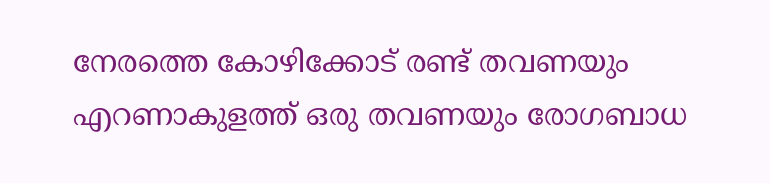നേരത്തെ കോഴിക്കോട് രണ്ട് തവണയും എറണാകുളത്ത് ഒരു തവണയും രോഗബാധ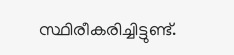സ്ഥിരീകരിച്ചിട്ടുണ്ട്.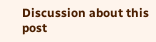Discussion about this post